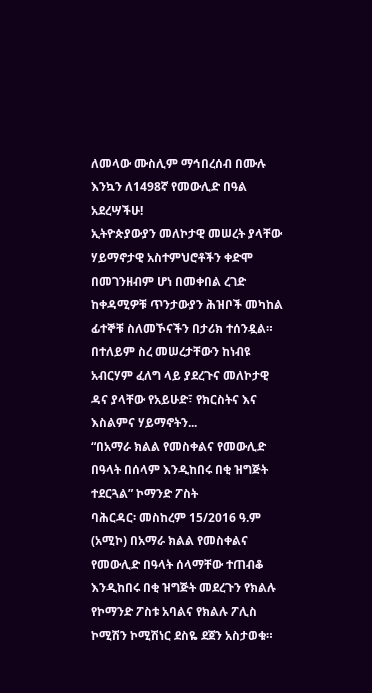ለመላው ሙስሊም ማኅበረሰብ በሙሉ እንኳን ለ1498ኛ የመውሊድ በዓል አደረሣችሁ!
ኢትዮጵያውያን መለኮታዊ መሠረት ያላቸው ሃይማኖታዊ አስተምህሮቶችን ቀድሞ በመገንዘብም ሆነ በመቀበል ረገድ ከቀዳሚዎቹ ጥንታውያን ሕዝቦች መካከል ፊተኞቹ ስለመኾናችን በታሪክ ተሰንዷል።
በተለይም ስረ መሠረታቸውን ከነብዩ አብርሃም ፈለግ ላይ ያደረጉና መለኮታዊ ዳና ያላቸው የአይሁድ፣ የክርስትና እና እስልምና ሃይማኖትን...
“በአማራ ክልል የመስቀልና የመውሊድ በዓላት በሰላም እንዲከበሩ በቂ ዝግጅት ተደርጓል” ኮማንድ ፖስት
ባሕርዳር፡ መስከረም 15/2016 ዓ.ም (አሚኮ) በአማራ ክልል የመስቀልና የመውሊድ በዓላት ሰላማቸው ተጠብቆ እንዲከበሩ በቂ ዝግጅት መደረጉን የክልሉ የኮማንድ ፖስቱ አባልና የክልሉ ፖሊስ ኮሚሽን ኮሚሽነር ደስዬ ደጀን አስታወቁ።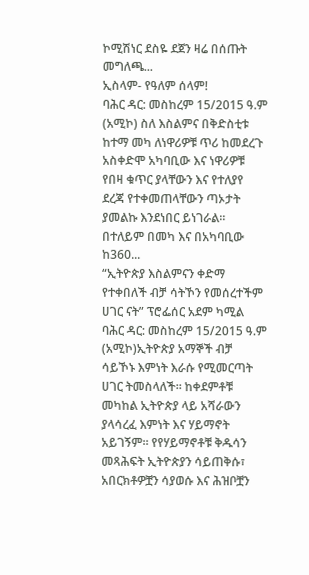ኮሚሽነር ደስዬ ደጀን ዛሬ በሰጡት መግለጫ...
ኢስላም- የዓለም ሰላም!
ባሕር ዳር: መስከረም 15/2015 ዓ.ም (አሚኮ) ስለ እስልምና በቅድስቲቱ ከተማ መካ ለነዋሪዎቹ ጥሪ ከመደረጉ አስቀድሞ አካባቢው እና ነዋሪዎቹ የበዛ ቁጥር ያላቸውን እና የተለያየ ደረጃ የተቀመጠላቸውን ጣኦታት ያመልኩ እንደነበር ይነገራል፡፡ በተለይም በመካ እና በአካባቢው ከ360...
“ኢትዮጵያ እስልምናን ቀድማ የተቀበለች ብቻ ሳትኾን የመሰረተችም ሀገር ናት” ፕሮፌሰር አደም ካሚል
ባሕር ዳር: መስከረም 15/2015 ዓ.ም (አሚኮ)ኢትዮጵያ አማኞች ብቻ ሳይኾኑ እምነት እራሱ የሚመርጣት ሀገር ትመስላለች፡፡ ከቀደምቶቹ መካከል ኢትዮጵያ ላይ አሻራውን ያላሳረፈ እምነት እና ሃይማኖት አይገኝም፡፡ የየሃይማኖቶቹ ቅዱሳን መጻሕፍት ኢትዮጵያን ሳይጠቅሱ፣ አበርክቶዎቿን ሳያወሱ እና ሕዝቦቿን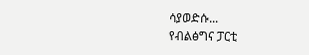ሳያወድሱ...
የብልፅግና ፓርቲ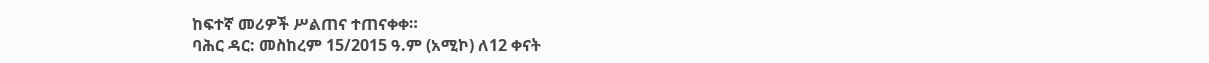ከፍተኛ መሪዎች ሥልጠና ተጠናቀቀ።
ባሕር ዳር: መስከረም 15/2015 ዓ.ም (አሚኮ) ለ12 ቀናት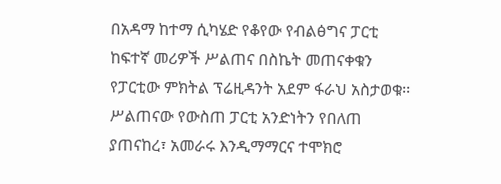በአዳማ ከተማ ሲካሄድ የቆየው የብልፅግና ፓርቲ ከፍተኛ መሪዎች ሥልጠና በስኬት መጠናቀቁን የፓርቲው ምክትል ፕሬዚዳንት አደም ፋራህ አስታወቁ፡፡
ሥልጠናው የውስጠ ፓርቲ አንድነትን የበለጠ ያጠናከረ፣ አመራሩ እንዲማማርና ተሞክሮ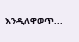እንዲለዋወጥ...